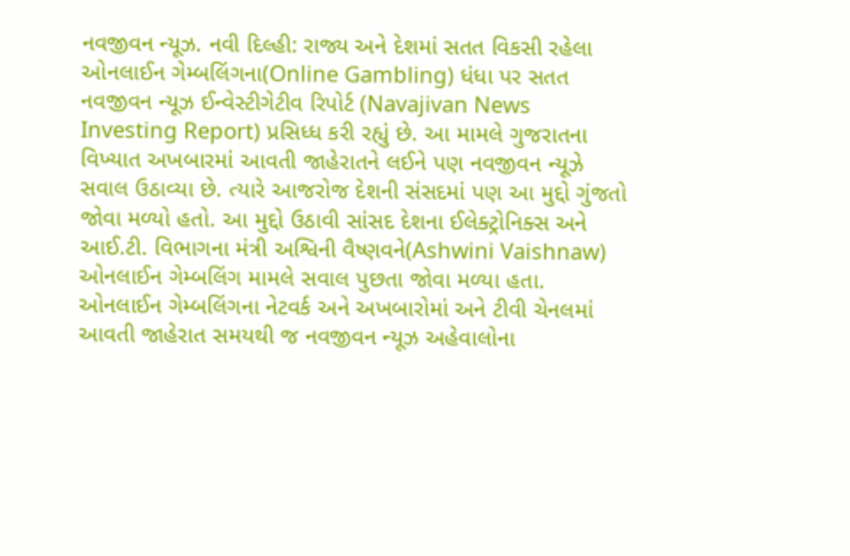નવજીવન ન્યૂઝ. નવી દિલ્હી: રાજ્ય અને દેશમાં સતત વિકસી રહેલા ઓનલાઈન ગેમ્બલિંગના(Online Gambling) ધંધા પર સતત નવજીવન ન્યૂઝ ઈન્વેસ્ટીગેટીવ રિપોર્ટ (Navajivan News Investing Report) પ્રસિધ્ધ કરી રહ્યું છે. આ મામલે ગુજરાતના વિખ્યાત અખબારમાં આવતી જાહેરાતને લઈને પણ નવજીવન ન્યૂઝે સવાલ ઉઠાવ્યા છે. ત્યારે આજરોજ દેશની સંસદમાં પણ આ મુદ્દો ગુંજતો જોવા મળ્યો હતો. આ મુદ્દો ઉઠાવી સાંસદ દેશના ઈલેક્ટ્રોનિક્સ અને આઈ.ટી. વિભાગના મંત્રી અશ્વિની વૈષ્ણવને(Ashwini Vaishnaw) ઓનલાઈન ગેમ્બલિંગ મામલે સવાલ પુછતા જોવા મળ્યા હતા.
ઓનલાઈન ગેમ્બલિંગના નેટવર્ક અને અખબારોમાં અને ટીવી ચેનલમાં આવતી જાહેરાત સમયથી જ નવજીવન ન્યૂઝ અહેવાલોના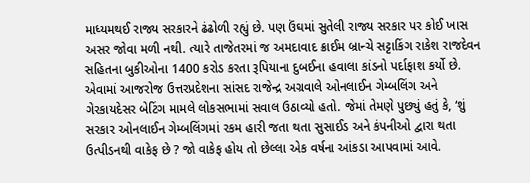માધ્યમથઈ રાજ્ય સરકારને ઢંઢોળી રહ્યું છે. પણ ઉંઘમાં સુતેલી રાજ્ય સરકાર પર કોઈ ખાસ અસર જોવા મળી નથી. ત્યારે તાજેતરમાં જ અમદાવાદ ક્રાઈમ બ્રાન્ચે સટ્ટાકિંગ રાકેશ રાજદેવન સહિતના બુકીઓના 1400 કરોડ કરતા રૂપિયાના દુબઈના હવાલા કાંડનો પર્દાફાશ કર્યો છે. એવામાં આજરોજ ઉત્તરપ્રદેશના સાંસદ રાજેન્દ્ર અગ્રવાલે ઓનલાઈન ગેમ્બલિંગ અને ગેરકાયદેસર બેટિંગ મામલે લોકસભામાં સવાલ ઉઠાવ્યો હતો. જેમાં તેમણે પુછ્યું હતું કે, ‘શું સરકાર ઓનલાઈન ગેમ્બલિંગમાં રકમ હારી જતા થતા સુસાઈડ અને કંપનીઓ દ્વારા થતા ઉત્પીડનથી વાકેફ છે ? જો વાકેફ હોય તો છેલ્લા એક વર્ષના આંકડા આપવામાં આવે.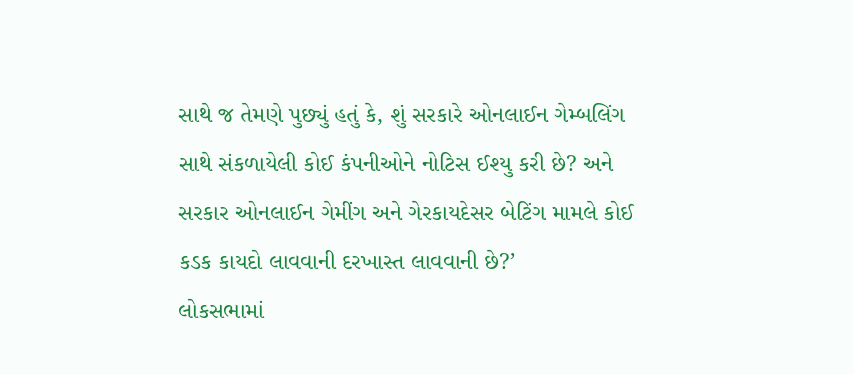સાથે જ તેમણે પુછ્યું હતું કે, શું સરકારે ઓનલાઈન ગેમ્બલિંગ સાથે સંકળાયેલી કોઈ કંપનીઓને નોટિસ ઈશ્યુ કરી છે? અને સરકાર ઓનલાઈન ગેમીંગ અને ગેરકાયદેસર બેટિંગ મામલે કોઈ કડક કાયદો લાવવાની દરખાસ્ત લાવવાની છે?’
લોકસભામાં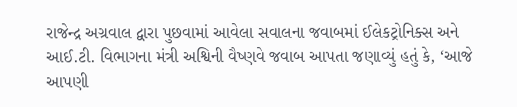રાજેન્દ્ર અગ્રવાલ દ્વારા પુછવામાં આવેલા સવાલના જવાબમાં ઈલેકટ્રોનિક્સ અને આઈ.ટી. વિભાગના મંત્રી અશ્વિની વૈષ્ણવે જવાબ આપતા જણાવ્યું હતું કે, ‘આજે આપણી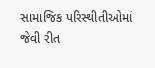સામાજિક પરિસ્થીતીઓમાં જેવી રીત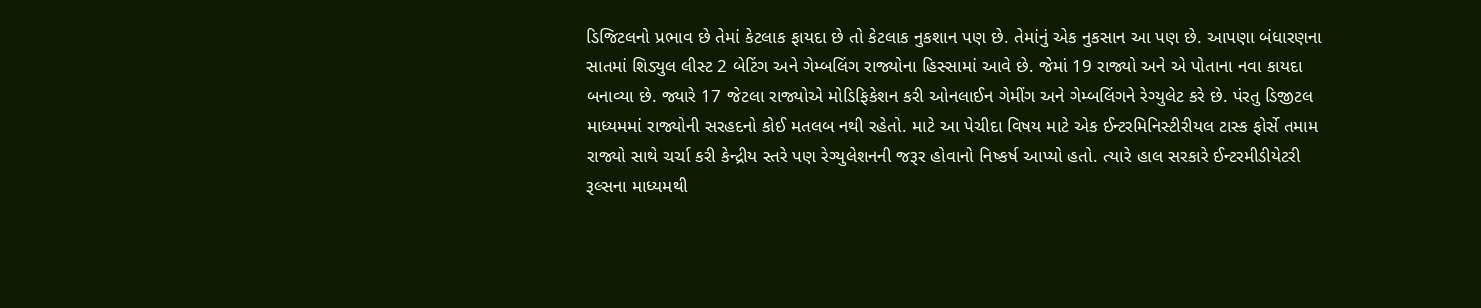ડિજિટલનો પ્રભાવ છે તેમાં કેટલાક ફાયદા છે તો કેટલાક નુકશાન પણ છે. તેમાંનું એક નુકસાન આ પણ છે. આપણા બંધારણના સાતમાં શિડ્યુલ લીસ્ટ 2 બેટિંગ અને ગેમ્બલિંગ રાજ્યોના હિસ્સામાં આવે છે. જેમાં 19 રાજ્યો અને એ પોતાના નવા કાયદા બનાવ્યા છે. જ્યારે 17 જેટલા રાજ્યોએ મોડિફિકેશન કરી ઓનલાઈન ગેમીંગ અને ગેમ્બલિંગને રેગ્યુલેટ કરે છે. પંરતુ ડિજીટલ માધ્યમમાં રાજ્યોની સરહદનો કોઈ મતલબ નથી રહેતો. માટે આ પેચીદા વિષય માટે એક ઈન્ટરમિનિસ્ટીરીયલ ટાસ્ક ફોર્સે તમામ રાજ્યો સાથે ચર્ચા કરી કેન્દ્રીય સ્તરે પણ રેગ્યુલેશનની જરૂર હોવાનો નિષ્કર્ષ આપ્યો હતો. ત્યારે હાલ સરકારે ઈન્ટરમીડીયેટરી રૂલ્સના માધ્યમથી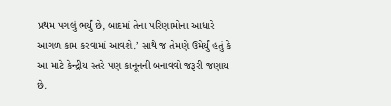પ્રથમ પગલું ભર્યું છે, બાદમાં તેના પરિણામોના આધારે આગળ કામ કરવામાં આવશે.’ સાથે જ તેમણે ઉમેર્યું હતું કે આ માટે કેન્દ્રીય સ્તરે પણ કાનૂનની બનાવવો જરૂરી જણાય છે.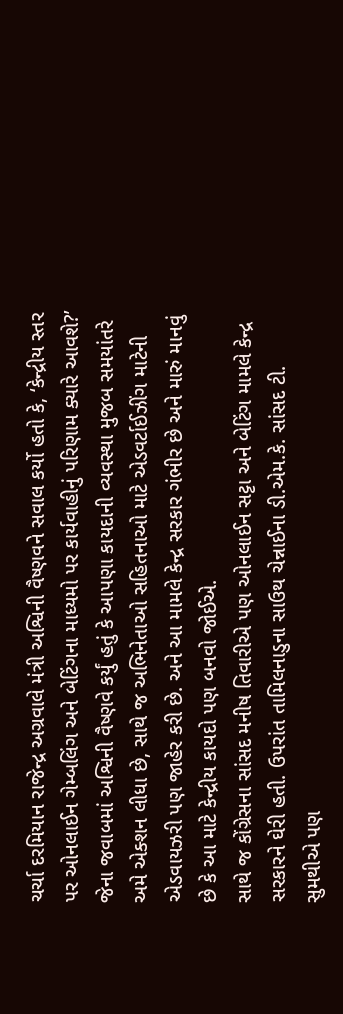ચર્ચા દરમિયાન રાજેન્દ્ર અગ્રવાલે મંત્રી અશ્વિની વૈષ્ણવને સવાલ કર્યો હતો કે, ‘કેન્દ્રીય સ્તર પર ઓનલાઈન ગેમ્બલિંગ અને બેટિંગના માધ્યમો પર કાર્યવાહીનું પરિણામ ક્યારે આવશે?’ જેના જવાબમાં અશ્વિની વૈષ્ણવે કર્યું હતું કે આપણા કાયદાની વ્યવસ્થા મુજબ સમયાંતરે અમે એક્શન લીધા છે, સાથે જ અભિનેતાઓ સહિતનાઓ માટે એડવર્ટાઈઝીંગ માટેની એડવાયઝરી પણ જાહેર કરી છે. અને આ મામલે કેન્દ્ર સરકાર ગંભીર છે અને મારું માનવું છે કે આ માટે કેન્દ્રીય કાયદો પણ બનવો જોઈએ.
સાથે જ કોંગ્રેસના સાંસદ મનીષ તિવારીએ પણ ઓનલાઈન સટ્ટા અને બેટિંગ મામલે કેન્દ્ર સરકારને ઘેરી હતી. ઉપરાંત તામિલનાડુના સાઉથ ચેન્નાઈના ડી.એમ.કે. સાંસદ ટી. સુમથીએ પણ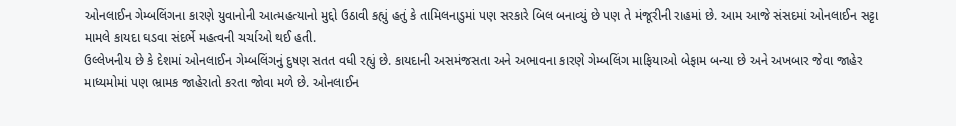ઓનલાઈન ગેમ્બલિંગના કારણે યુવાનોની આત્મહત્યાનો મુદ્દો ઉઠાવી કહ્યું હતું કે તામિલનાડુમાં પણ સરકારે બિલ બનાવ્યું છે પણ તે મંજૂરીની રાહમાં છે. આમ આજે સંસદમાં ઓનલાઈન સટ્ટા મામલે કાયદા ઘડવા સંદર્ભે મહત્વની ચર્ચાઓ થઈ હતી.
ઉલ્લેખનીય છે કે દેશમાં ઓનલાઈન ગેમ્બલિંગનું દુષણ સતત વધી રહ્યું છે. કાયદાની અસમંજસતા અને અભાવના કારણે ગેમ્બલિંગ માફિયાઓ બેફામ બન્યા છે અને અખબાર જેવા જાહેર માધ્યમોમાં પણ ભ્રામક જાહેરાતો કરતા જોવા મળે છે. ઓનલાઈન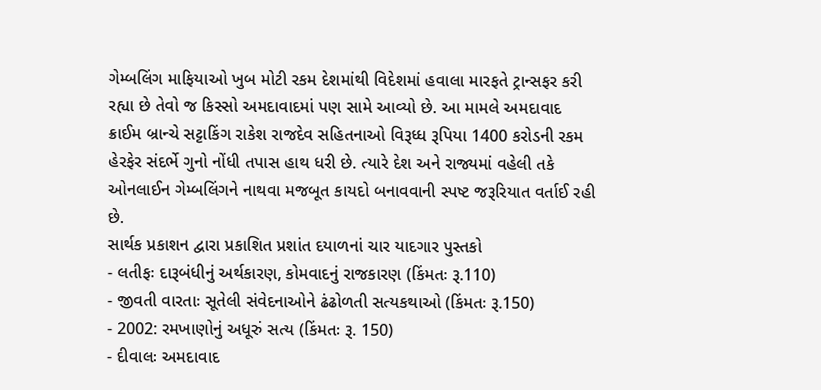ગેમ્બલિંગ માફિયાઓ ખુબ મોટી રકમ દેશમાંથી વિદેશમાં હવાલા મારફતે ટ્રાન્સફર કરી રહ્યા છે તેવો જ કિસ્સો અમદાવાદમાં પણ સામે આવ્યો છે. આ મામલે અમદાવાદ ક્રાઈમ બ્રાન્ચે સટ્ટાકિંગ રાકેશ રાજદેવ સહિતનાઓ વિરૂધ્ધ રૂપિયા 1400 કરોડની રકમ હેરફેર સંદર્ભે ગુનો નોંધી તપાસ હાથ ધરી છે. ત્યારે દેશ અને રાજ્યમાં વહેલી તકે ઓનલાઈન ગેમ્બલિંગને નાથવા મજબૂત કાયદો બનાવવાની સ્પષ્ટ જરૂરિયાત વર્તાઈ રહી છે.
સાર્થક પ્રકાશન દ્વારા પ્રકાશિત પ્રશાંત દયાળનાં ચાર યાદગાર પુસ્તકો
- લતીફઃ દારૂબંધીનું અર્થકારણ, કોમવાદનું રાજકારણ (કિંમતઃ રૂ.110)
- જીવતી વારતાઃ સૂતેલી સંવેદનાઓને ઢંઢોળતી સત્યકથાઓ (કિંમતઃ રૂ.150)
- 2002: રમખાણોનું અધૂરું સત્ય (કિંમતઃ રૂ. 150)
- દીવાલઃ અમદાવાદ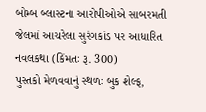બોમ્બ બ્લાસ્ટના આરોપીઓએ સાબરમતી જેલમાં આચરેલા સુરંગકાંડ પર આધારિત નવલકથા (કિંમતઃ રૂ. 300)
પુસ્તકો મેળવવાનું સ્થળઃ બુક શેલ્ફ,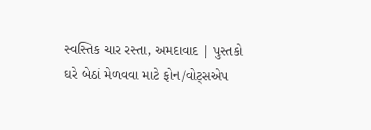સ્વસ્તિક ચાર રસ્તા, અમદાવાદ | પુસ્તકો ઘરે બેઠાં મેળવવા માટે ફોન/વોટ્સએપ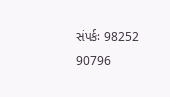સંપર્કઃ 98252 90796